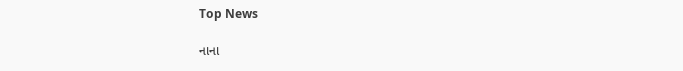Top News

નાના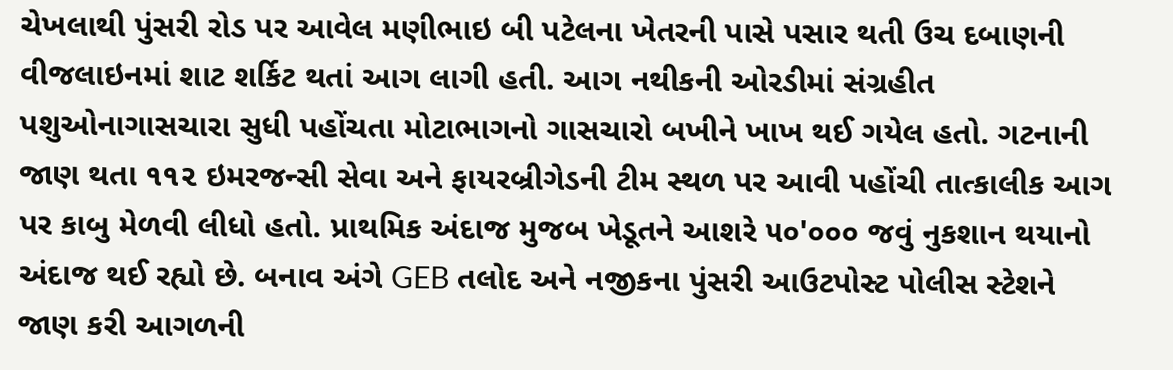ચેખલાથી પુંસરી રોડ પર આવેલ મણીભાઇ બી પટેલના ખેતરની પાસે પસાર થતી ઉચ દબાણની વીજલાઇનમાં શાટ શર્કિટ થતાં આગ લાગી હતી. આગ નથીકની ઓરડીમાં સંગ્રહીત પશુઓનાગાસચારા સુધી પહોંચતા મોટાભાગનો ગાસચારો બખીને ખાખ થઈ ગયેલ હતો. ગટનાની જાણ થતા ૧૧૨ ઇમરજન્સી સેવા અને ફાયરબ્રીગેડની ટીમ સ્થળ પર આવી પહોંચી તાત્કાલીક આગ પર કાબુ મેળવી લીધો હતો. પ્રાથમિક અંદાજ મુજબ ખેડૂતને આશરે ૫૦'૦૦૦ જવું નુકશાન થયાનો અંદાજ થઈ રહ્યો છે. બનાવ અંગે GEB તલોદ અને નજીકના પુંસરી આઉટપોસ્ટ પોલીસ સ્ટેશને જાણ કરી આગળની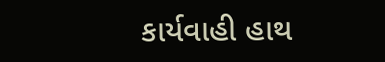કાર્યવાહી હાથ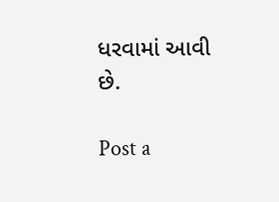ધરવામાં આવી છે.

Post a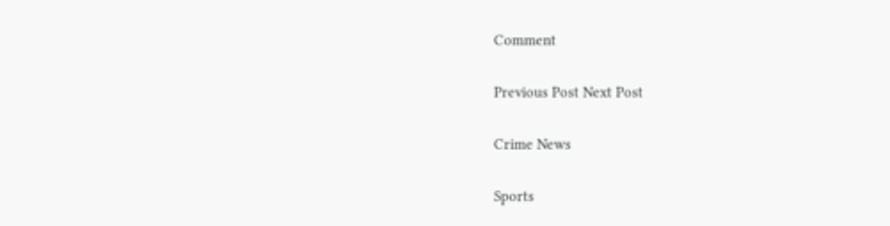Comment

Previous Post Next Post

Crime News

Sports